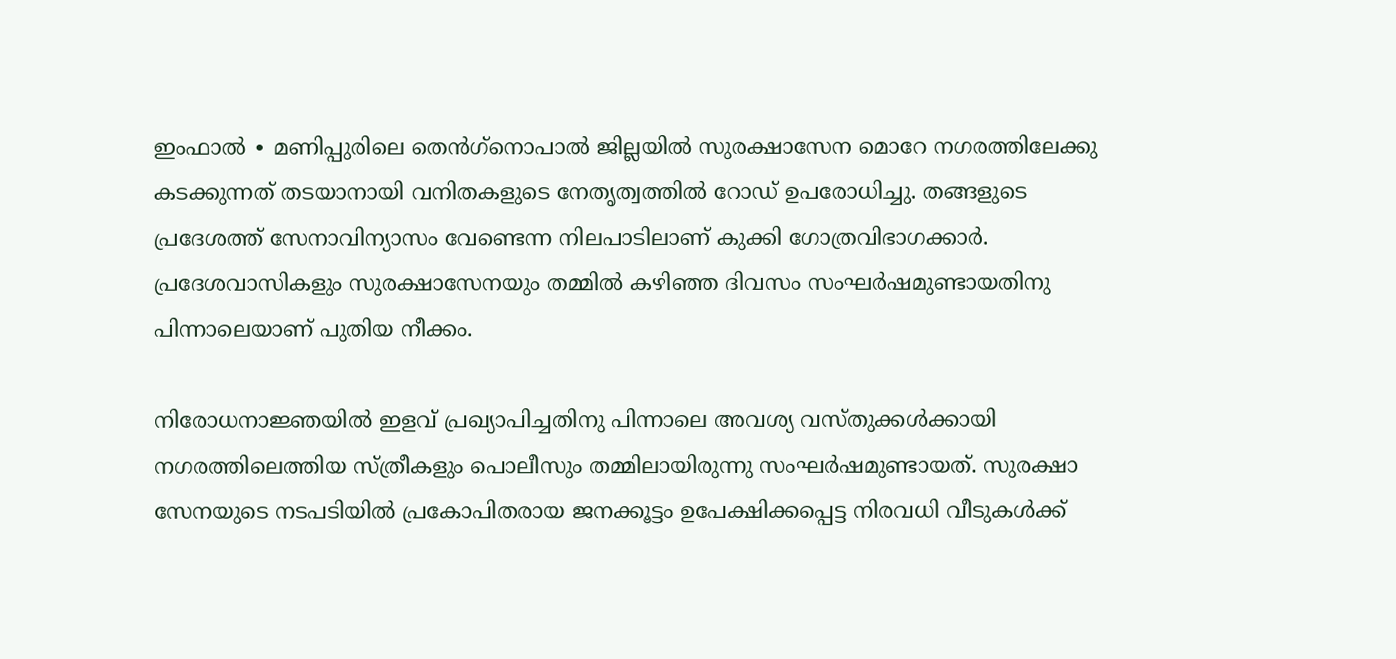ഇംഫാൽ ∙ മണിപ്പുരിലെ തെൻഗ്‌നൊപാൽ ജില്ലയിൽ സുരക്ഷാസേന മൊറേ നഗരത്തിലേക്കു കടക്കുന്നത് തടയാനായി വനിതകളുടെ നേതൃത്വത്തിൽ റോഡ് ഉപരോധിച്ചു. തങ്ങളുടെ പ്രദേശത്ത് സേനാവിന്യാസം വേണ്ടെന്ന നിലപാടിലാണ് കുക്കി ഗോത്രവിഭാഗക്കാർ. പ്രദേശവാസികളും സുരക്ഷാസേനയും തമ്മിൽ കഴിഞ്ഞ ദിവസം സംഘർഷമുണ്ടായതിനു പിന്നാലെയാണ് പുതിയ നീക്കം.

നിരോധനാജ്ഞയിൽ ഇളവ് പ്രഖ്യാപിച്ചതിനു പിന്നാലെ അവശ്യ വസ്തുക്കൾക്കായി നഗരത്തിലെത്തിയ സ്ത്രീകളും പൊലീസും തമ്മിലായിരുന്നു സംഘർഷമുണ്ടായത്. സുരക്ഷാ സേനയുടെ നടപടിയിൽ പ്രകോപിതരായ ജനക്കൂട്ടം ഉപേക്ഷിക്കപ്പെട്ട നിരവധി വീടുകൾക്ക്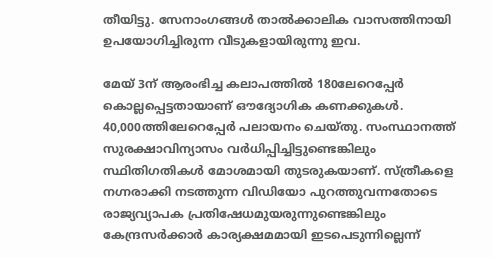തീയിട്ടു. സേനാംഗങ്ങൾ താല്‍ക്കാലിക വാസത്തിനായി ഉപയോഗിച്ചിരുന്ന വീടുകളായിരുന്നു ഇവ.

മേയ് 3ന് ആരംഭിച്ച കലാപത്തിൽ 180ലേറെപ്പേർ കൊല്ലപ്പെട്ടതായാണ് ഔദ്യോഗിക കണക്കുകൾ. 40,000ത്തിലേറെപ്പേർ പലായനം ചെയ്തു. സംസ്ഥാനത്ത് സുരക്ഷാവിന്യാസം വർധിപ്പിച്ചിട്ടുണ്ടെങ്കിലും സ്ഥിതിഗതികൾ മോശമായി തുടരുകയാണ്. സ്ത്രീകളെ നഗ്നരാക്കി നടത്തുന്ന വിഡിയോ പുറത്തുവന്നതോടെ രാജ്യവ്യാപക പ്രതിഷേധമുയരുന്നുണ്ടെങ്കിലും കേന്ദ്രസര്‍ക്കാർ കാര്യക്ഷമമായി ഇടപെടുന്നില്ലെന്ന്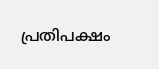പ്രതിപക്ഷം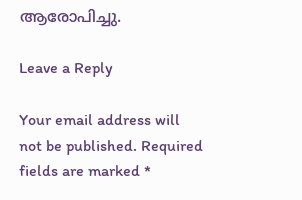ആരോപിച്ചു.

Leave a Reply

Your email address will not be published. Required fields are marked *